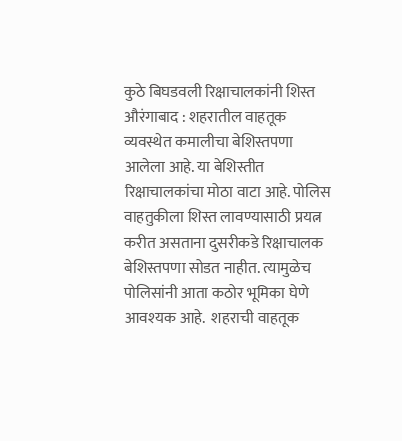कुठे बिघडवली रिक्षाचालकांनी शिस्त  औरंगाबाद : शहरातील वाहतूक व्यवस्थेत कमालीचा बेशिस्तपणा आलेला आहे. या बेशिस्तीत रिक्षाचालकांचा मोठा वाटा आहे. पोलिस वाहतुकीला शिस्त लावण्यासाठी प्रयत्न करीत असताना दुसरीकडे रिक्षाचालक बेशिस्तपणा सोडत नाहीत. त्यामुळेच पोलिसांनी आता कठोर भूमिका घेणे आवश्‍यक आहे.  शहराची वाहतूक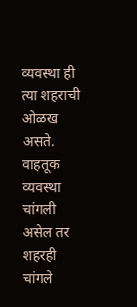व्यवस्था ही त्या शहराची ओळख असते. वाहतूक व्यवस्था चांगली असेल तर शहरही चांगले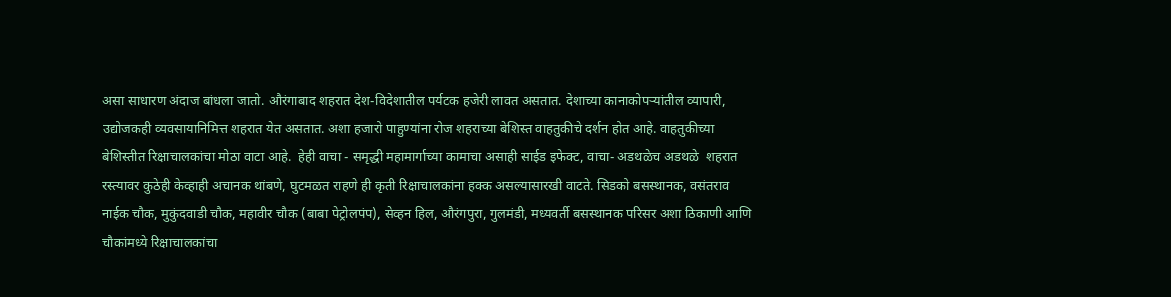असा साधारण अंदाज बांधला जातो. औरंगाबाद शहरात देश-विदेशातील पर्यटक हजेरी लावत असतात. देशाच्या कानाकोपऱ्यांतील व्यापारी, उद्योजकही व्यवसायानिमित्त शहरात येत असतात. अशा हजारो पाहुण्यांना रोज शहराच्या बेशिस्त वाहतुकीचे दर्शन होत आहे. वाहतुकीच्या बेशिस्तीत रिक्षाचालकांचा मोठा वाटा आहे.  हेही वाचा - समृद्धी महामार्गाच्या कामाचा असाही साईड इफेक्ट, वाचा- अडथळेच अडथळे  शहरात रस्त्यावर कुठेही केव्हाही अचानक थांबणे, घुटमळत राहणे ही कृती रिक्षाचालकांना हक्क असल्यासारखी वाटते. सिडको बसस्थानक, वसंतराव नाईक चौक, मुकुंदवाडी चौक, महावीर चौक (बाबा पेट्रोलपंप), सेव्हन हिल, औरंगपुरा, गुलमंडी, मध्यवर्ती बसस्थानक परिसर अशा ठिकाणी आणि चौकांमध्ये रिक्षाचालकांचा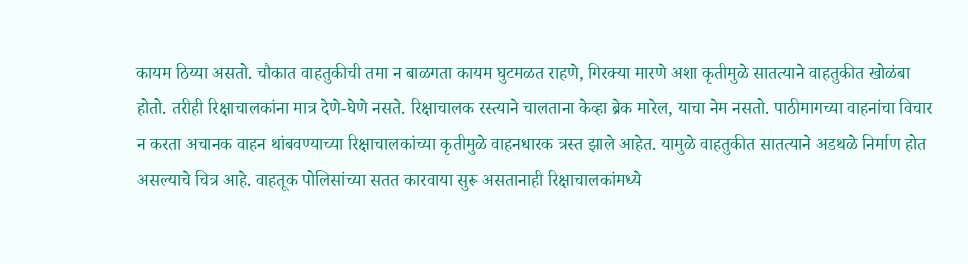कायम ठिय्या असतो. चौकात वाहतुकीची तमा न बाळगता कायम घुटमळत राहणे, गिरक्‍या मारणे अशा कृतीमुळे सातत्याने वाहतुकीत खोळंबा होतो. तरीही रिक्षाचालकांना मात्र देणे-घेणे नसते. रिक्षाचालक रस्त्याने चालताना केव्हा ब्रेक मारेल, याचा नेम नसतो. पाठीमागच्या वाहनांचा विचार न करता अचानक वाहन थांबवण्याच्या रिक्षाचालकांच्या कृतीमुळे वाहनधारक त्रस्त झाले आहेत. यामुळे वाहतुकीत सातत्याने अडथळे निर्माण होत असल्याचे चित्र आहे. वाहतूक पोलिसांच्या सतत कारवाया सुरू असतानाही रिक्षाचालकांमध्ये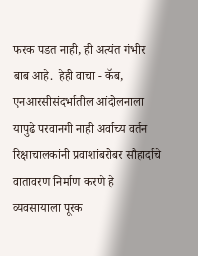फरक पडत नाही, ही अत्यंत गंभीर बाब आहे.  हेही वाचा - कॅब, एनआरसीसंदर्भातील आंदोलनाला यापुढे परवानगी नाही अर्वाच्य वर्तन  रिक्षाचालकांनी प्रवाशांबरोबर सौहार्दाचे वातावरण निर्माण करणे हे व्यवसायाला पूरक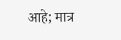आहे; मात्र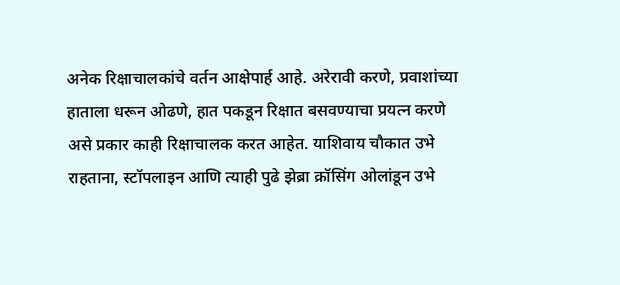अनेक रिक्षाचालकांचे वर्तन आक्षेपार्ह आहे. अरेरावी करणे, प्रवाशांच्या हाताला धरून ओढणे, हात पकडून रिक्षात बसवण्याचा प्रयत्न करणे असे प्रकार काही रिक्षाचालक करत आहेत. याशिवाय चौकात उभे राहताना, स्टॉपलाइन आणि त्याही पुढे झेब्रा क्रॉसिंग ओलांडून उभे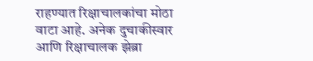राहण्यात रिक्षाचालकांचा मोठा वाटा आहे. अनेक दुचाकीस्वार आणि रिक्षाचालक झेब्रा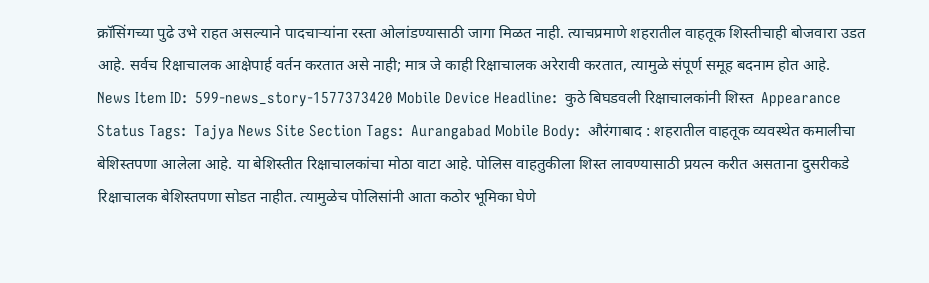क्रॉसिंगच्या पुढे उभे राहत असल्याने पादचाऱ्यांना रस्ता ओलांडण्यासाठी जागा मिळत नाही. त्याचप्रमाणे शहरातील वाहतूक शिस्तीचाही बोजवारा उडत आहे. सर्वच रिक्षाचालक आक्षेपार्ह वर्तन करतात असे नाही; मात्र जे काही रिक्षाचालक अरेरावी करतात, त्यामुळे संपूर्ण समूह बदनाम होत आहे.  News Item ID:  599-news_story-1577373420 Mobile Device Headline:  कुठे बिघडवली रिक्षाचालकांनी शिस्त  Appearance Status Tags:  Tajya News Site Section Tags:  Aurangabad Mobile Body:  औरंगाबाद : शहरातील वाहतूक व्यवस्थेत कमालीचा बेशिस्तपणा आलेला आहे. या बेशिस्तीत रिक्षाचालकांचा मोठा वाटा आहे. पोलिस वाहतुकीला शिस्त लावण्यासाठी प्रयत्न करीत असताना दुसरीकडे रिक्षाचालक बेशिस्तपणा सोडत नाहीत. त्यामुळेच पोलिसांनी आता कठोर भूमिका घेणे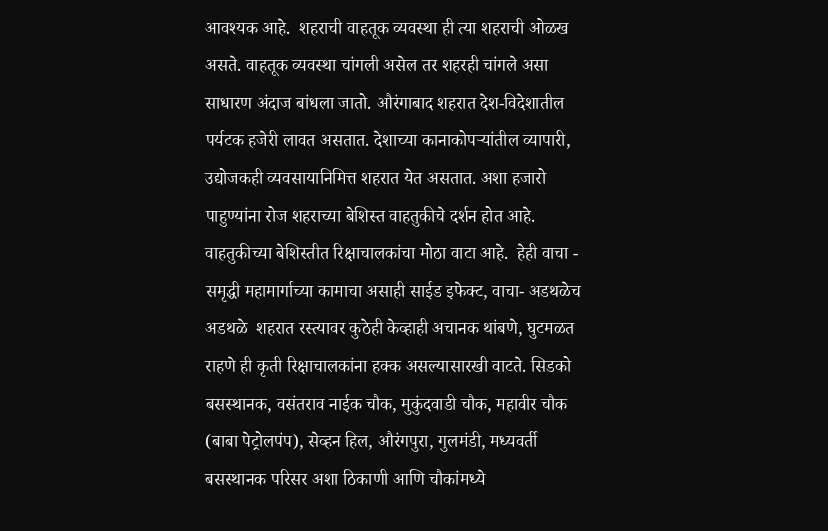आवश्‍यक आहे.  शहराची वाहतूक व्यवस्था ही त्या शहराची ओळख असते. वाहतूक व्यवस्था चांगली असेल तर शहरही चांगले असा साधारण अंदाज बांधला जातो. औरंगाबाद शहरात देश-विदेशातील पर्यटक हजेरी लावत असतात. देशाच्या कानाकोपऱ्यांतील व्यापारी, उद्योजकही व्यवसायानिमित्त शहरात येत असतात. अशा हजारो पाहुण्यांना रोज शहराच्या बेशिस्त वाहतुकीचे दर्शन होत आहे. वाहतुकीच्या बेशिस्तीत रिक्षाचालकांचा मोठा वाटा आहे.  हेही वाचा - समृद्धी महामार्गाच्या कामाचा असाही साईड इफेक्ट, वाचा- अडथळेच अडथळे  शहरात रस्त्यावर कुठेही केव्हाही अचानक थांबणे, घुटमळत राहणे ही कृती रिक्षाचालकांना हक्क असल्यासारखी वाटते. सिडको बसस्थानक, वसंतराव नाईक चौक, मुकुंदवाडी चौक, महावीर चौक (बाबा पेट्रोलपंप), सेव्हन हिल, औरंगपुरा, गुलमंडी, मध्यवर्ती बसस्थानक परिसर अशा ठिकाणी आणि चौकांमध्ये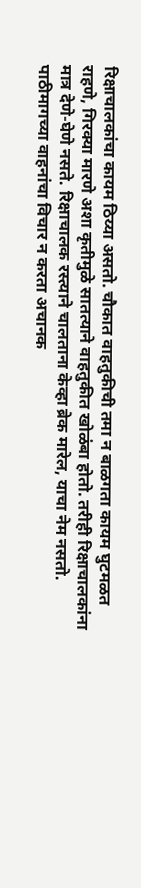रिक्षाचालकांचा कायम ठिय्या असतो. चौकात वाहतुकीची तमा न बाळगता कायम घुटमळत राहणे, गिरक्‍या मारणे अशा कृतीमुळे सातत्याने वाहतुकीत खोळंबा होतो. तरीही रिक्षाचालकांना मात्र देणे-घेणे नसते. रिक्षाचालक रस्त्याने चालताना केव्हा ब्रेक मारेल, याचा नेम नसतो. पाठीमागच्या वाहनांचा विचार न करता अचानक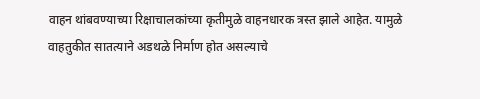वाहन थांबवण्याच्या रिक्षाचालकांच्या कृतीमुळे वाहनधारक त्रस्त झाले आहेत. यामुळे वाहतुकीत सातत्याने अडथळे निर्माण होत असल्याचे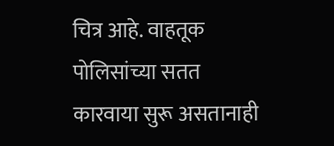चित्र आहे. वाहतूक पोलिसांच्या सतत कारवाया सुरू असतानाही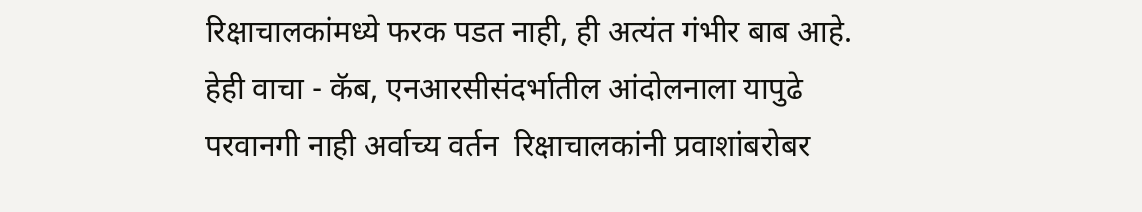रिक्षाचालकांमध्ये फरक पडत नाही, ही अत्यंत गंभीर बाब आहे.  हेही वाचा - कॅब, एनआरसीसंदर्भातील आंदोलनाला यापुढे परवानगी नाही अर्वाच्य वर्तन  रिक्षाचालकांनी प्रवाशांबरोबर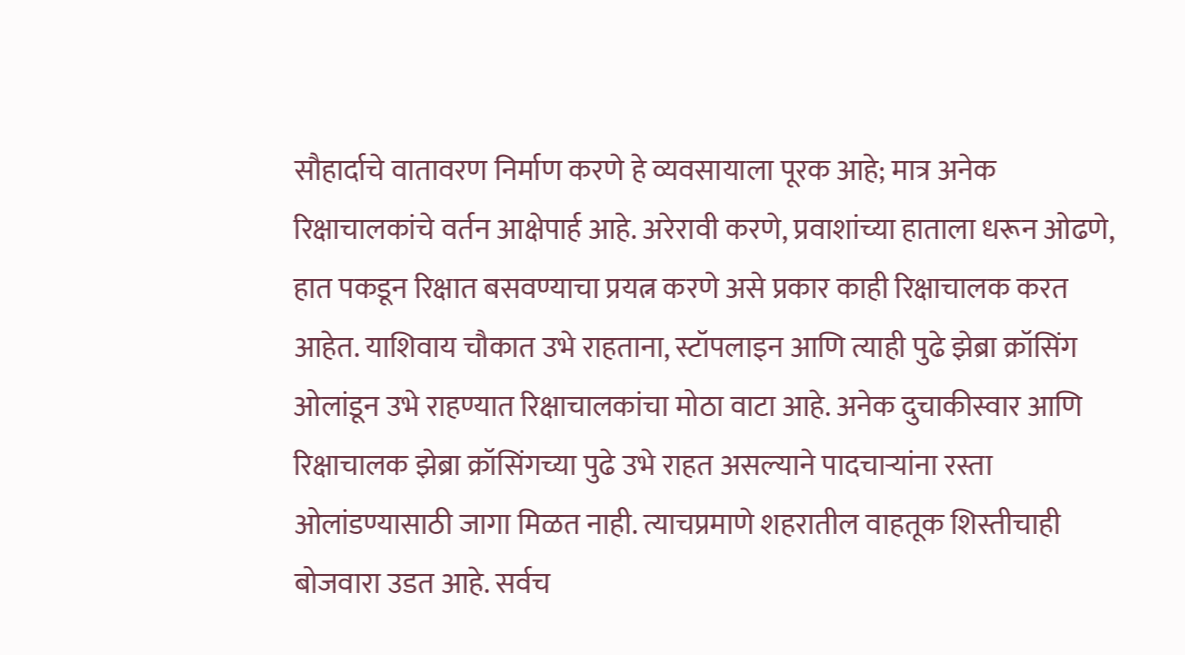सौहार्दाचे वातावरण निर्माण करणे हे व्यवसायाला पूरक आहे; मात्र अनेक रिक्षाचालकांचे वर्तन आक्षेपार्ह आहे. अरेरावी करणे, प्रवाशांच्या हाताला धरून ओढणे, हात पकडून रिक्षात बसवण्याचा प्रयत्न करणे असे प्रकार काही रिक्षाचालक करत आहेत. याशिवाय चौकात उभे राहताना, स्टॉपलाइन आणि त्याही पुढे झेब्रा क्रॉसिंग ओलांडून उभे राहण्यात रिक्षाचालकांचा मोठा वाटा आहे. अनेक दुचाकीस्वार आणि रिक्षाचालक झेब्रा क्रॉसिंगच्या पुढे उभे राहत असल्याने पादचाऱ्यांना रस्ता ओलांडण्यासाठी जागा मिळत नाही. त्याचप्रमाणे शहरातील वाहतूक शिस्तीचाही बोजवारा उडत आहे. सर्वच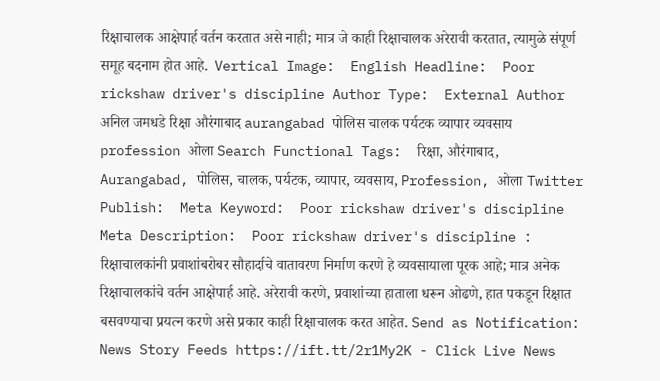रिक्षाचालक आक्षेपार्ह वर्तन करतात असे नाही; मात्र जे काही रिक्षाचालक अरेरावी करतात, त्यामुळे संपूर्ण समूह बदनाम होत आहे.  Vertical Image:  English Headline:  Poor rickshaw driver's discipline Author Type:  External Author अनिल जमधडे रिक्षा औरंगाबाद aurangabad पोलिस चालक पर्यटक व्यापार व्यवसाय profession ओला Search Functional Tags:  रिक्षा, औरंगाबाद, Aurangabad, पोलिस, चालक, पर्यटक, व्यापार, व्यवसाय, Profession, ओला Twitter Publish:  Meta Keyword:  Poor rickshaw driver's discipline Meta Description:  Poor rickshaw driver's discipline : रिक्षाचालकांनी प्रवाशांबरोबर सौहार्दाचे वातावरण निर्माण करणे हे व्यवसायाला पूरक आहे; मात्र अनेक रिक्षाचालकांचे वर्तन आक्षेपार्ह आहे. अरेरावी करणे, प्रवाशांच्या हाताला धरून ओढणे, हात पकडून रिक्षात बसवण्याचा प्रयत्न करणे असे प्रकार काही रिक्षाचालक करत आहेत. Send as Notification:  News Story Feeds https://ift.tt/2r1My2K - Click Live News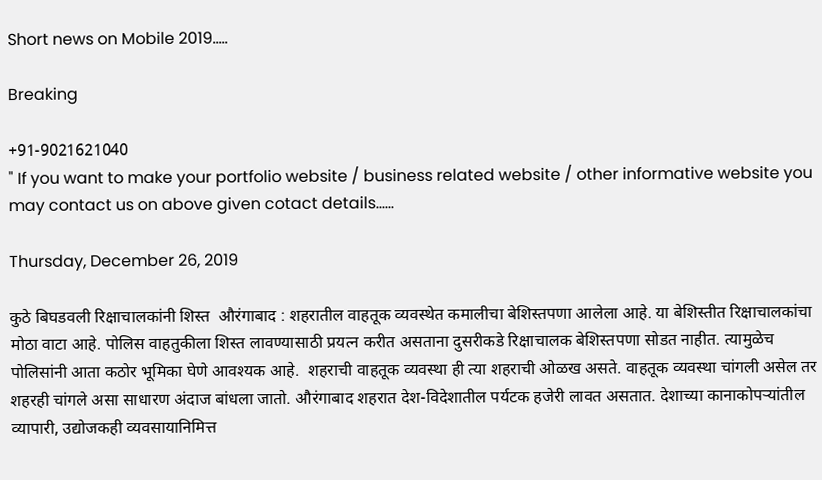Short news on Mobile 2019.....

Breaking

+91-9021621040
" If you want to make your portfolio website / business related website / other informative website you may contact us on above given cotact details......

Thursday, December 26, 2019

कुठे बिघडवली रिक्षाचालकांनी शिस्त  औरंगाबाद : शहरातील वाहतूक व्यवस्थेत कमालीचा बेशिस्तपणा आलेला आहे. या बेशिस्तीत रिक्षाचालकांचा मोठा वाटा आहे. पोलिस वाहतुकीला शिस्त लावण्यासाठी प्रयत्न करीत असताना दुसरीकडे रिक्षाचालक बेशिस्तपणा सोडत नाहीत. त्यामुळेच पोलिसांनी आता कठोर भूमिका घेणे आवश्‍यक आहे.  शहराची वाहतूक व्यवस्था ही त्या शहराची ओळख असते. वाहतूक व्यवस्था चांगली असेल तर शहरही चांगले असा साधारण अंदाज बांधला जातो. औरंगाबाद शहरात देश-विदेशातील पर्यटक हजेरी लावत असतात. देशाच्या कानाकोपऱ्यांतील व्यापारी, उद्योजकही व्यवसायानिमित्त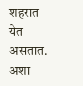शहरात येत असतात. अशा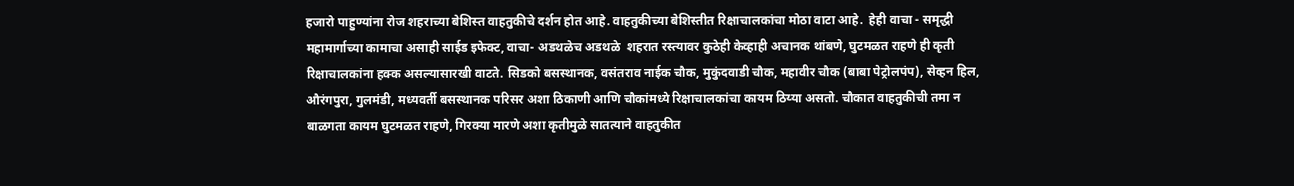हजारो पाहुण्यांना रोज शहराच्या बेशिस्त वाहतुकीचे दर्शन होत आहे. वाहतुकीच्या बेशिस्तीत रिक्षाचालकांचा मोठा वाटा आहे.  हेही वाचा - समृद्धी महामार्गाच्या कामाचा असाही साईड इफेक्ट, वाचा- अडथळेच अडथळे  शहरात रस्त्यावर कुठेही केव्हाही अचानक थांबणे, घुटमळत राहणे ही कृती रिक्षाचालकांना हक्क असल्यासारखी वाटते. सिडको बसस्थानक, वसंतराव नाईक चौक, मुकुंदवाडी चौक, महावीर चौक (बाबा पेट्रोलपंप), सेव्हन हिल, औरंगपुरा, गुलमंडी, मध्यवर्ती बसस्थानक परिसर अशा ठिकाणी आणि चौकांमध्ये रिक्षाचालकांचा कायम ठिय्या असतो. चौकात वाहतुकीची तमा न बाळगता कायम घुटमळत राहणे, गिरक्‍या मारणे अशा कृतीमुळे सातत्याने वाहतुकीत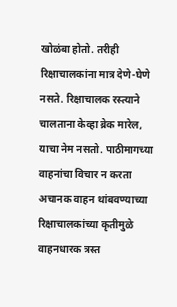खोळंबा होतो. तरीही रिक्षाचालकांना मात्र देणे-घेणे नसते. रिक्षाचालक रस्त्याने चालताना केव्हा ब्रेक मारेल, याचा नेम नसतो. पाठीमागच्या वाहनांचा विचार न करता अचानक वाहन थांबवण्याच्या रिक्षाचालकांच्या कृतीमुळे वाहनधारक त्रस्त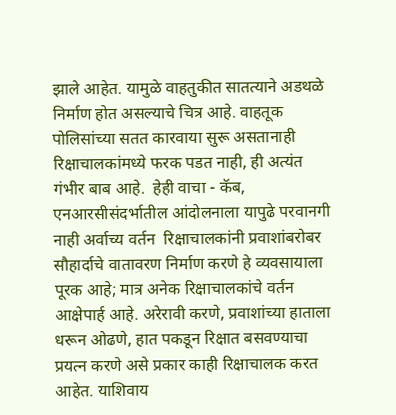झाले आहेत. यामुळे वाहतुकीत सातत्याने अडथळे निर्माण होत असल्याचे चित्र आहे. वाहतूक पोलिसांच्या सतत कारवाया सुरू असतानाही रिक्षाचालकांमध्ये फरक पडत नाही, ही अत्यंत गंभीर बाब आहे.  हेही वाचा - कॅब, एनआरसीसंदर्भातील आंदोलनाला यापुढे परवानगी नाही अर्वाच्य वर्तन  रिक्षाचालकांनी प्रवाशांबरोबर सौहार्दाचे वातावरण निर्माण करणे हे व्यवसायाला पूरक आहे; मात्र अनेक रिक्षाचालकांचे वर्तन आक्षेपार्ह आहे. अरेरावी करणे, प्रवाशांच्या हाताला धरून ओढणे, हात पकडून रिक्षात बसवण्याचा प्रयत्न करणे असे प्रकार काही रिक्षाचालक करत आहेत. याशिवाय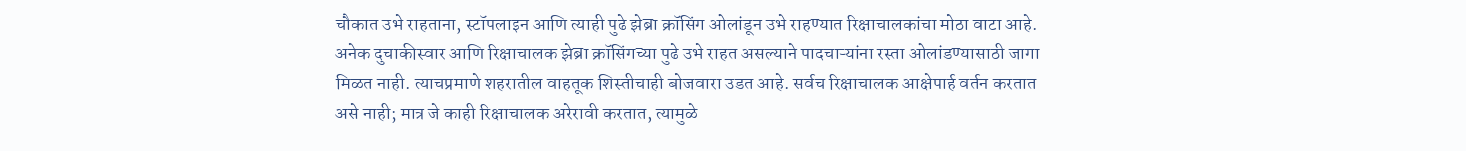चौकात उभे राहताना, स्टॉपलाइन आणि त्याही पुढे झेब्रा क्रॉसिंग ओलांडून उभे राहण्यात रिक्षाचालकांचा मोठा वाटा आहे. अनेक दुचाकीस्वार आणि रिक्षाचालक झेब्रा क्रॉसिंगच्या पुढे उभे राहत असल्याने पादचाऱ्यांना रस्ता ओलांडण्यासाठी जागा मिळत नाही. त्याचप्रमाणे शहरातील वाहतूक शिस्तीचाही बोजवारा उडत आहे. सर्वच रिक्षाचालक आक्षेपार्ह वर्तन करतात असे नाही; मात्र जे काही रिक्षाचालक अरेरावी करतात, त्यामुळे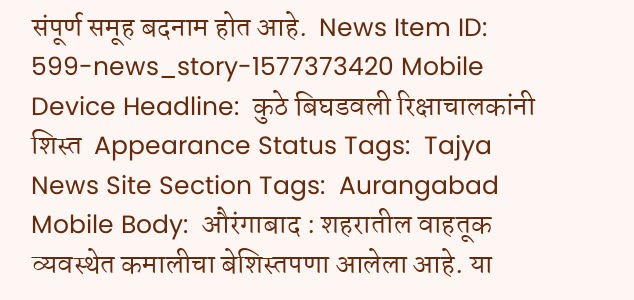संपूर्ण समूह बदनाम होत आहे.  News Item ID:  599-news_story-1577373420 Mobile Device Headline:  कुठे बिघडवली रिक्षाचालकांनी शिस्त  Appearance Status Tags:  Tajya News Site Section Tags:  Aurangabad Mobile Body:  औरंगाबाद : शहरातील वाहतूक व्यवस्थेत कमालीचा बेशिस्तपणा आलेला आहे. या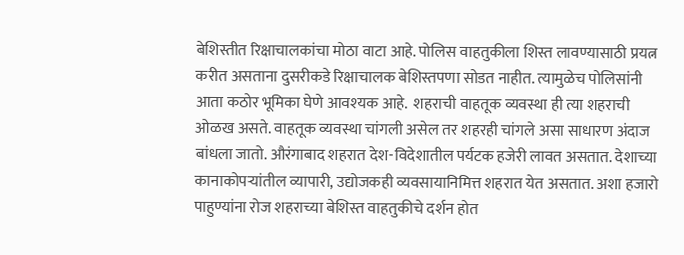बेशिस्तीत रिक्षाचालकांचा मोठा वाटा आहे. पोलिस वाहतुकीला शिस्त लावण्यासाठी प्रयत्न करीत असताना दुसरीकडे रिक्षाचालक बेशिस्तपणा सोडत नाहीत. त्यामुळेच पोलिसांनी आता कठोर भूमिका घेणे आवश्‍यक आहे.  शहराची वाहतूक व्यवस्था ही त्या शहराची ओळख असते. वाहतूक व्यवस्था चांगली असेल तर शहरही चांगले असा साधारण अंदाज बांधला जातो. औरंगाबाद शहरात देश-विदेशातील पर्यटक हजेरी लावत असतात. देशाच्या कानाकोपऱ्यांतील व्यापारी, उद्योजकही व्यवसायानिमित्त शहरात येत असतात. अशा हजारो पाहुण्यांना रोज शहराच्या बेशिस्त वाहतुकीचे दर्शन होत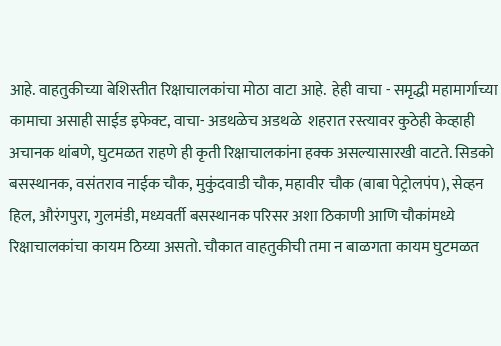आहे. वाहतुकीच्या बेशिस्तीत रिक्षाचालकांचा मोठा वाटा आहे.  हेही वाचा - समृद्धी महामार्गाच्या कामाचा असाही साईड इफेक्ट, वाचा- अडथळेच अडथळे  शहरात रस्त्यावर कुठेही केव्हाही अचानक थांबणे, घुटमळत राहणे ही कृती रिक्षाचालकांना हक्क असल्यासारखी वाटते. सिडको बसस्थानक, वसंतराव नाईक चौक, मुकुंदवाडी चौक, महावीर चौक (बाबा पेट्रोलपंप), सेव्हन हिल, औरंगपुरा, गुलमंडी, मध्यवर्ती बसस्थानक परिसर अशा ठिकाणी आणि चौकांमध्ये रिक्षाचालकांचा कायम ठिय्या असतो. चौकात वाहतुकीची तमा न बाळगता कायम घुटमळत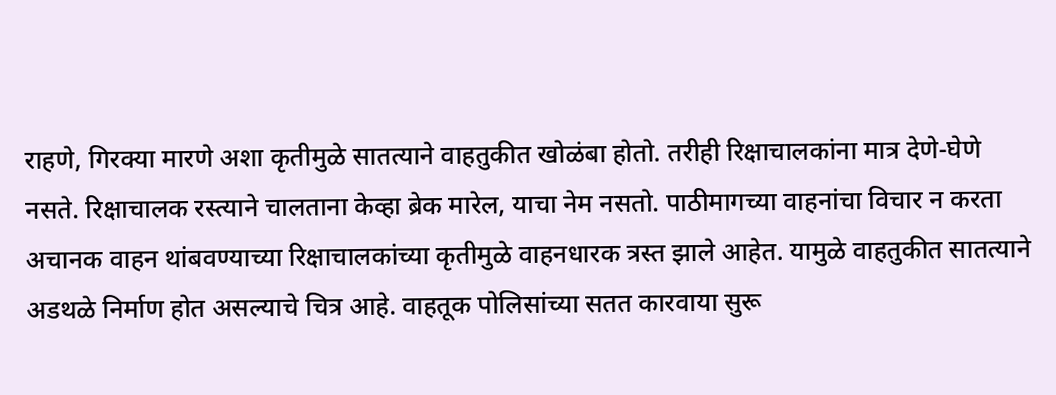राहणे, गिरक्‍या मारणे अशा कृतीमुळे सातत्याने वाहतुकीत खोळंबा होतो. तरीही रिक्षाचालकांना मात्र देणे-घेणे नसते. रिक्षाचालक रस्त्याने चालताना केव्हा ब्रेक मारेल, याचा नेम नसतो. पाठीमागच्या वाहनांचा विचार न करता अचानक वाहन थांबवण्याच्या रिक्षाचालकांच्या कृतीमुळे वाहनधारक त्रस्त झाले आहेत. यामुळे वाहतुकीत सातत्याने अडथळे निर्माण होत असल्याचे चित्र आहे. वाहतूक पोलिसांच्या सतत कारवाया सुरू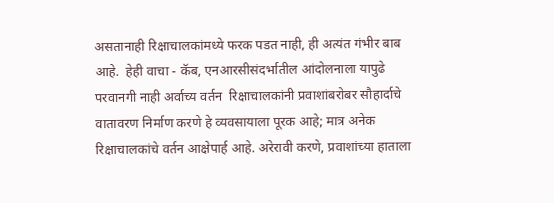असतानाही रिक्षाचालकांमध्ये फरक पडत नाही, ही अत्यंत गंभीर बाब आहे.  हेही वाचा - कॅब, एनआरसीसंदर्भातील आंदोलनाला यापुढे परवानगी नाही अर्वाच्य वर्तन  रिक्षाचालकांनी प्रवाशांबरोबर सौहार्दाचे वातावरण निर्माण करणे हे व्यवसायाला पूरक आहे; मात्र अनेक रिक्षाचालकांचे वर्तन आक्षेपार्ह आहे. अरेरावी करणे, प्रवाशांच्या हाताला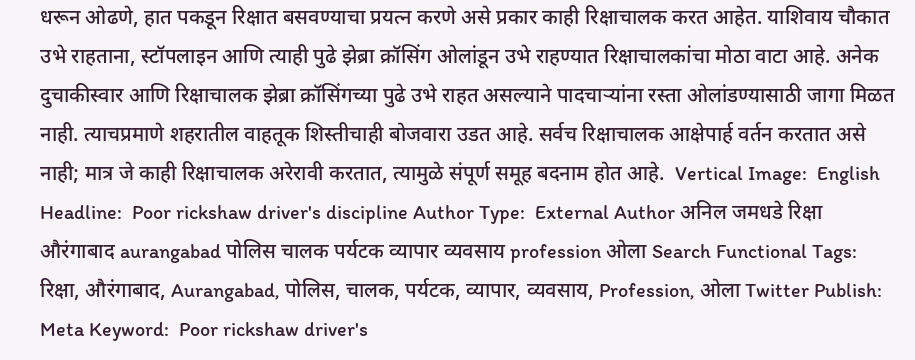धरून ओढणे, हात पकडून रिक्षात बसवण्याचा प्रयत्न करणे असे प्रकार काही रिक्षाचालक करत आहेत. याशिवाय चौकात उभे राहताना, स्टॉपलाइन आणि त्याही पुढे झेब्रा क्रॉसिंग ओलांडून उभे राहण्यात रिक्षाचालकांचा मोठा वाटा आहे. अनेक दुचाकीस्वार आणि रिक्षाचालक झेब्रा क्रॉसिंगच्या पुढे उभे राहत असल्याने पादचाऱ्यांना रस्ता ओलांडण्यासाठी जागा मिळत नाही. त्याचप्रमाणे शहरातील वाहतूक शिस्तीचाही बोजवारा उडत आहे. सर्वच रिक्षाचालक आक्षेपार्ह वर्तन करतात असे नाही; मात्र जे काही रिक्षाचालक अरेरावी करतात, त्यामुळे संपूर्ण समूह बदनाम होत आहे.  Vertical Image:  English Headline:  Poor rickshaw driver's discipline Author Type:  External Author अनिल जमधडे रिक्षा औरंगाबाद aurangabad पोलिस चालक पर्यटक व्यापार व्यवसाय profession ओला Search Functional Tags:  रिक्षा, औरंगाबाद, Aurangabad, पोलिस, चालक, पर्यटक, व्यापार, व्यवसाय, Profession, ओला Twitter Publish:  Meta Keyword:  Poor rickshaw driver's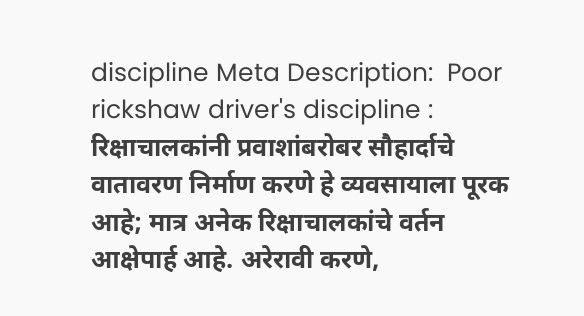discipline Meta Description:  Poor rickshaw driver's discipline : रिक्षाचालकांनी प्रवाशांबरोबर सौहार्दाचे वातावरण निर्माण करणे हे व्यवसायाला पूरक आहे; मात्र अनेक रिक्षाचालकांचे वर्तन आक्षेपार्ह आहे. अरेरावी करणे,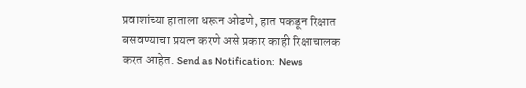प्रवाशांच्या हाताला धरून ओढणे, हात पकडून रिक्षात बसवण्याचा प्रयत्न करणे असे प्रकार काही रिक्षाचालक करत आहेत. Send as Notification:  News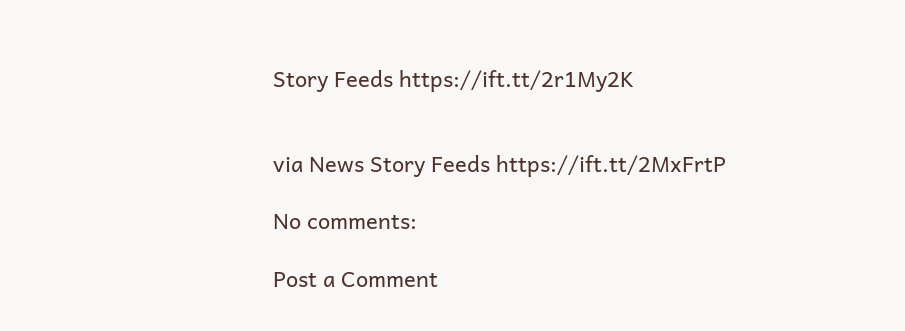Story Feeds https://ift.tt/2r1My2K


via News Story Feeds https://ift.tt/2MxFrtP

No comments:

Post a Comment